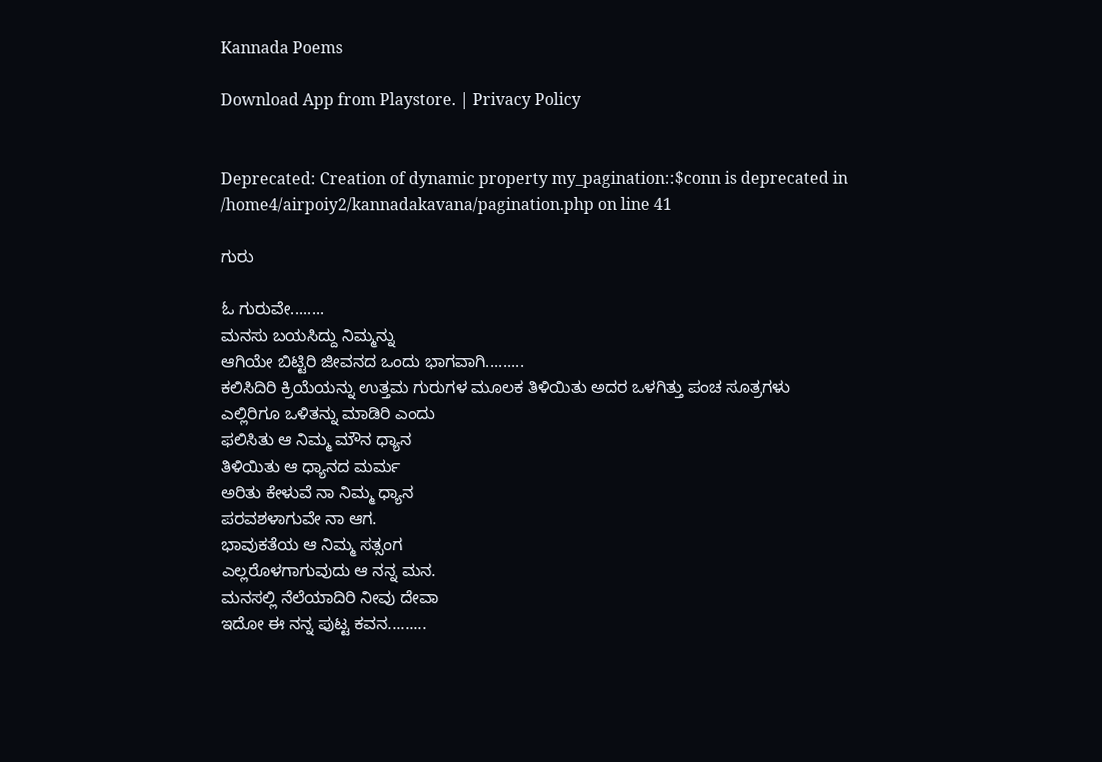Kannada Poems

Download App from Playstore. | Privacy Policy


Deprecated: Creation of dynamic property my_pagination::$conn is deprecated in /home4/airpoiy2/kannadakavana/pagination.php on line 41

ಗುರು

ಓ ಗುರುವೇ........
ಮನಸು ಬಯಸಿದ್ದು ನಿಮ್ಮನ್ನು
ಆಗಿಯೇ ಬಿಟ್ಟಿರಿ ಜೀವನದ ಒಂದು ಭಾಗವಾಗಿ.........
ಕಲಿಸಿದಿರಿ ಕ್ರಿಯೆಯನ್ನು ಉತ್ತಮ ಗುರುಗಳ ಮೂಲಕ ತಿಳಿಯಿತು ಅದರ ಒಳಗಿತ್ತು ಪಂಚ ಸೂತ್ರಗಳು
ಎಲ್ಲಿರಿಗೂ ಒಳಿತನ್ನು ಮಾಡಿರಿ ಎಂದು
ಫಲಿಸಿತು ಆ ನಿಮ್ಮ ಮೌನ ಧ್ಯಾನ
ತಿಳಿಯಿತು ಆ ಧ್ಯಾನದ ಮರ್ಮ
ಅರಿತು ಕೇಳುವೆ ನಾ ನಿಮ್ಮ ಧ್ಯಾನ
ಪರವಶಳಾಗುವೇ ನಾ ಆಗ.
ಭಾವುಕತೆಯ ಆ ನಿಮ್ಮ ಸತ್ಸಂಗ
ಎಲ್ಲರೊಳಗಾಗುವುದು ಆ ನನ್ನ ಮನ.
ಮನಸಲ್ಲಿ ನೆಲೆಯಾದಿರಿ ನೀವು ದೇವಾ
ಇದೋ ಈ ನನ್ನ ಪುಟ್ಟ ಕವನ.........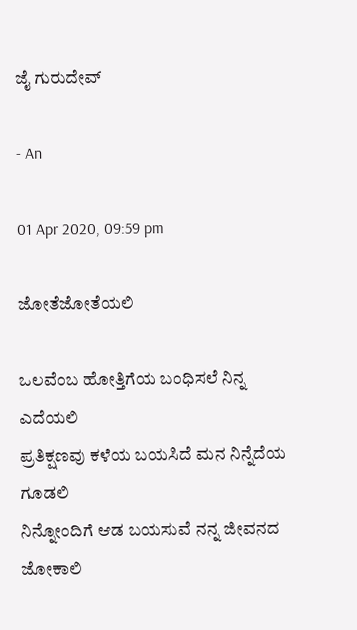ಜೈ ಗುರುದೇವ್

- An

01 Apr 2020, 09:59 pm

ಜೋತೆಜೋತೆಯಲಿ

ಒಲವೆಂಬ ಹೋತ್ತಿಗೆಯ ಬಂಧಿಸಲೆ ನಿನ್ನ ಎದೆಯಲಿ
ಪ್ರತಿಕ್ಷಣವು ಕಳೆಯ ಬಯಸಿದೆ ಮನ ನಿನ್ನೆದೆಯ ಗೂಡಲಿ
ನಿನ್ನೋಂದಿಗೆ ಆಡ ಬಯಸುವೆ ನನ್ನ ಜೀವನದ ಜೋಕಾಲಿ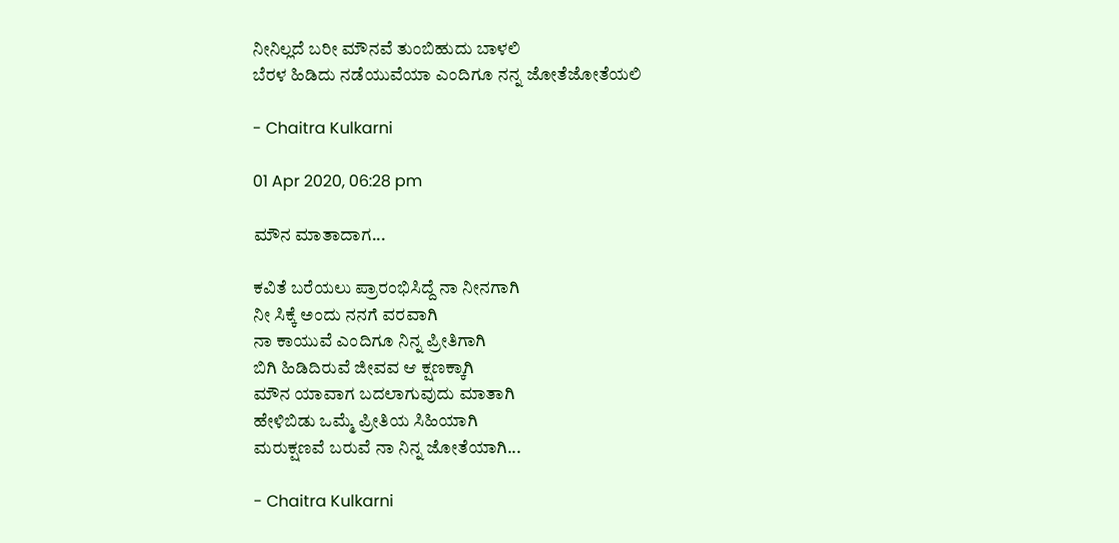ನೀನಿಲ್ಲದೆ ಬರೀ ಮೌನವೆ ತುಂಬಿಹುದು ಬಾಳಲಿ
ಬೆರಳ ಹಿಡಿದು ನಡೆಯುವೆಯಾ ಎಂದಿಗೂ ನನ್ನ ಜೋತೆಜೋತೆಯಲಿ

- Chaitra Kulkarni

01 Apr 2020, 06:28 pm

ಮೌನ ಮಾತಾದಾಗ...

ಕವಿತೆ ಬರೆಯಲು ಪ್ರಾರಂಭಿಸಿದ್ದೆ ನಾ ನೀನಗಾಗಿ
ನೀ ಸಿಕ್ಕೆ ಅಂದು ನನಗೆ ವರವಾಗಿ
ನಾ ಕಾಯುವೆ ಎಂದಿಗೂ ನಿನ್ನ ಪ್ರೀತಿಗಾಗಿ
ಬಿಗಿ ಹಿಡಿದಿರುವೆ ಜೀವವ ಆ ಕ್ಷಣಕ್ಕಾಗಿ
ಮೌನ ಯಾವಾಗ ಬದಲಾಗುವುದು ಮಾತಾಗಿ
ಹೇಳಿಬಿಡು ಒಮ್ಮೆ ಪ್ರೀತಿಯ ಸಿಹಿಯಾಗಿ
ಮರುಕ್ಷಣವೆ ಬರುವೆ ನಾ ನಿನ್ನ ಜೋತೆಯಾಗಿ...

- Chaitra Kulkarni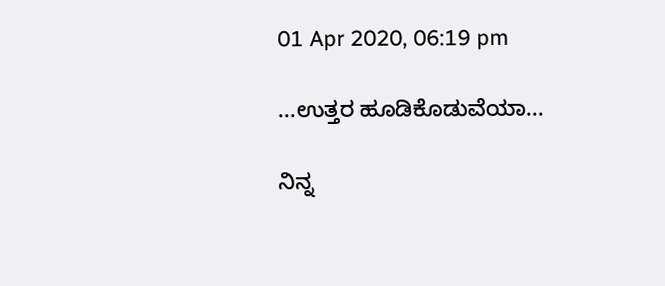01 Apr 2020, 06:19 pm

...ಉತ್ತರ ಹೂಡಿಕೊಡುವೆಯಾ...

ನಿನ್ನ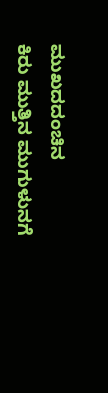ಮುಖದದಂಚಿನ
ಕಿರು ಮುತ್ತಿನ ಮುಗುಳುನಗೆ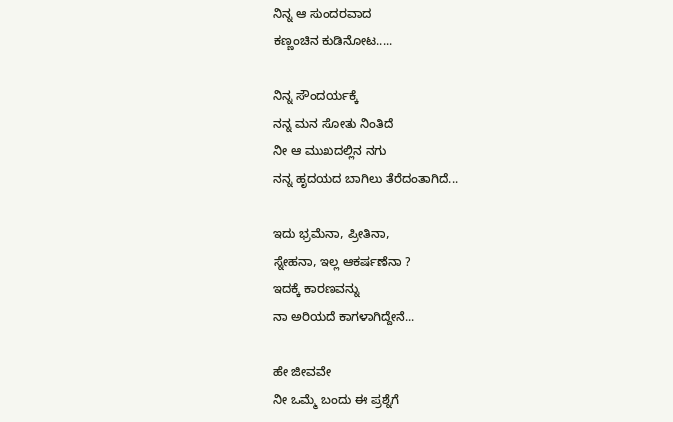ನಿನ್ನ ಆ ಸುಂದರವಾದ
ಕಣ್ಣಂಚಿನ ಕುಡಿನೋಟ.....

ನಿನ್ನ ಸೌಂದರ್ಯಕ್ಕೆ
ನನ್ನ ಮನ ಸೋತು ನಿಂತಿದೆ
ನೀ ಆ ಮುಖದಲ್ಲಿನ ನಗು
ನನ್ನ ಹೃದಯದ ಬಾಗಿಲು ತೆರೆದಂತಾಗಿದೆ...

ಇದು ಭ್ರಮೆನಾ, ಪ್ರೀತಿನಾ,
ಸ್ನೇಹನಾ, ಇಲ್ಲ ಆಕರ್ಷಣೆನಾ ?
ಇದಕ್ಕೆ ಕಾರಣವನ್ನು
ನಾ ಅರಿಯದೆ ಕಾಗಳಾಗಿದ್ದೇನೆ...

ಹೇ ಜೀವವೇ
ನೀ ಒಮ್ಮೆ ಬಂದು ಈ ಪ್ರಶ್ನೆಗೆ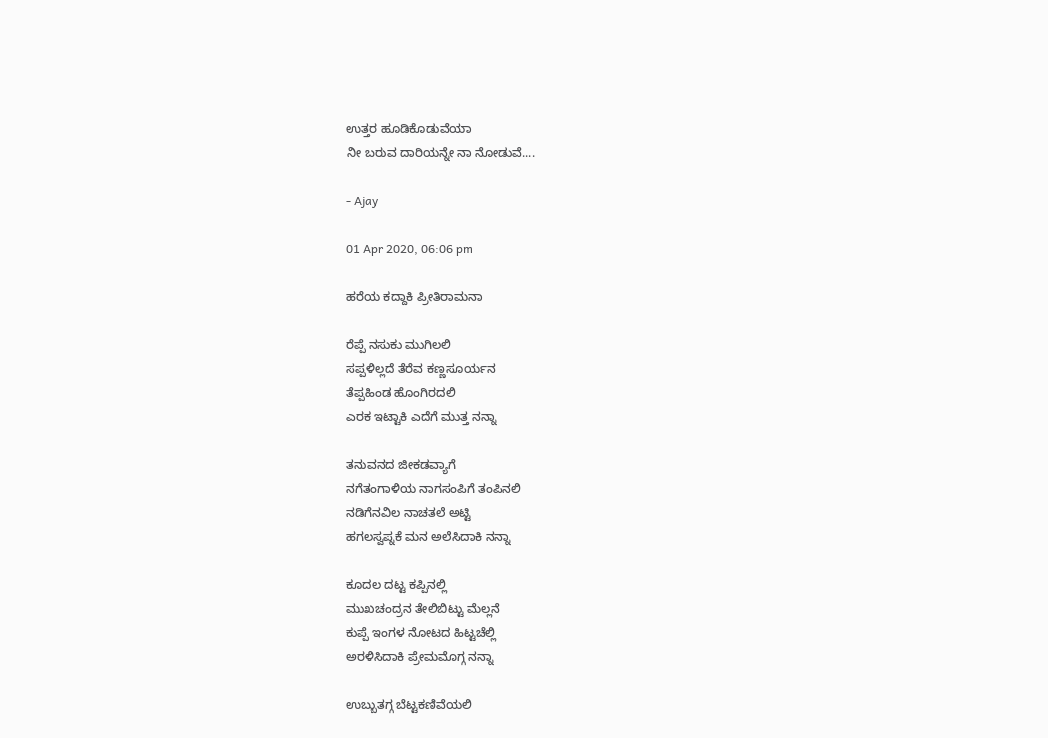ಉತ್ತರ ಹೂಡಿಕೊಡುವೆಯಾ
ನೀ ಬರುವ ದಾರಿಯನ್ನೇ ನಾ ನೋಡುವೆ....

- Ajay

01 Apr 2020, 06:06 pm

ಹರೆಯ ಕದ್ದಾಕಿ ಪ್ರೀತಿರಾಮನಾ

ರೆಪ್ಪೆ ನಸುಕು ಮುಗಿಲಲಿ
ಸಪ್ಪಳಿಲ್ಲದೆ ತೆರೆವ ಕಣ್ಣಸೂರ್ಯನ
ತೆಪ್ಪಹಿಂಡ ಹೊಂಗಿರದಲಿ
ಎರಕ ಇಟ್ಟಾಕಿ ಎದೆಗೆ ಮುತ್ತ ನನ್ನಾ

ತನುವನದ ಜೀಕಡವ್ಯಾಗೆ
ನಗೆತಂಗಾಳಿಯ ನಾಗಸಂಪಿಗೆ ತಂಪಿನಲಿ
ನಡಿಗೆನವಿಲ ನಾಚತಲೆ ಅಟ್ಟಿ
ಹಗಲಸ್ವಪ್ನಕೆ ಮನ ಅಲೆಸಿದಾಕಿ ನನ್ನಾ

ಕೂದಲ ದಟ್ಟ ಕಪ್ಪಿನಲ್ಲಿ
ಮುಖಚಂದ್ರನ ತೇಲಿಬಿಟ್ಟು ಮೆಲ್ಲನೆ
ಕುಪ್ಪೆ ಇಂಗಳ ನೋಟದ ಹಿಟ್ಟಚೆಲ್ಲಿ
ಅರಳಿಸಿದಾಕಿ ಪ್ರೇಮಮೊಗ್ಗ ನನ್ನಾ

ಉಬ್ಬುತಗ್ಗ ಬೆಟ್ಟಕಣಿವೆಯಲಿ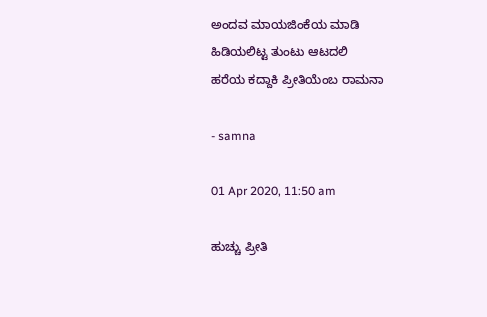ಅಂದವ ಮಾಯಜಿಂಕೆಯ ಮಾಡಿ
ಹಿಡಿಯಲಿಟ್ಟ ತುಂಟು ಆಟದಲಿ
ಹರೆಯ ಕದ್ದಾಕಿ ಪ್ರೀತಿಯೆಂಬ ರಾಮನಾ

- samna

01 Apr 2020, 11:50 am

ಹುಚ್ಚು ಪ್ರೀತಿ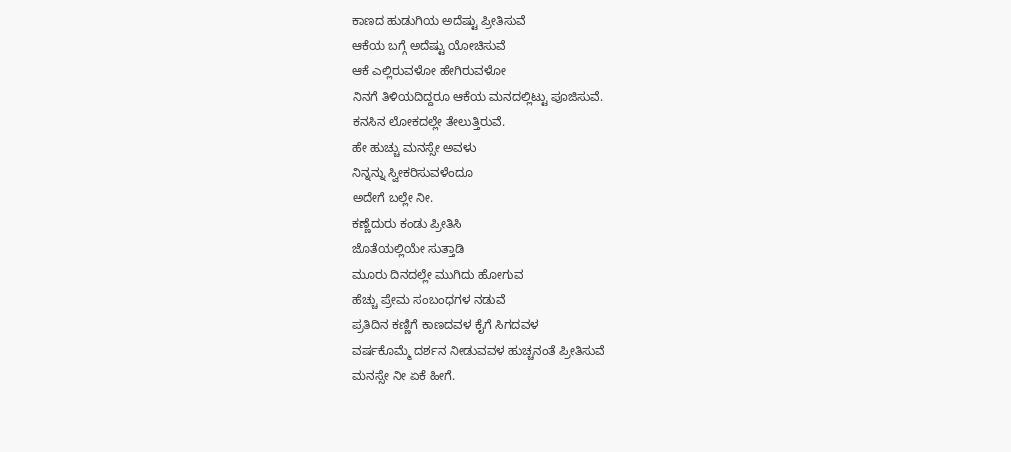ಕಾಣದ ಹುಡುಗಿಯ ಅದೆಷ್ಟು ಪ್ರೀತಿಸುವೆ
ಆಕೆಯ ಬಗ್ಗೆ ಅದೆಷ್ಟು ಯೋಚಿಸುವೆ
ಆಕೆ ಎಲ್ಲಿರುವಳೋ ಹೇಗಿರುವಳೋ
ನಿನಗೆ ತಿಳಿಯದಿದ್ದರೂ ಆಕೆಯ ಮನದಲ್ಲಿಟ್ಟು ಪೂಜಿಸುವೆ.
ಕನಸಿನ ಲೋಕದಲ್ಲೇ ತೇಲುತ್ತಿರುವೆ.
ಹೇ ಹುಚ್ಚು ಮನಸ್ಸೇ ಅವಳು
ನಿನ್ನನ್ನು ಸ್ವೀಕರಿಸುವಳೆಂದೂ
ಅದೇಗೆ ಬಲ್ಲೇ ನೀ.
ಕಣ್ಣೆದುರು ಕಂಡು ಪ್ರೀತಿಸಿ
ಜೊತೆಯಲ್ಲಿಯೇ ಸುತ್ತಾಡಿ
ಮೂರು ದಿನದಲ್ಲೇ ಮುಗಿದು ಹೋಗುವ
ಹೆಚ್ಚು ಪ್ರೇಮ ಸಂಬಂಧಗಳ ನಡುವೆ
ಪ್ರತಿದಿನ ಕಣ್ಣಿಗೆ ಕಾಣದವಳ ಕೈಗೆ ಸಿಗದವಳ
ವರ್ಷಕೊಮ್ಮೆ ದರ್ಶನ ನೀಡುವವಳ ಹುಚ್ಚನಂತೆ ಪ್ರೀತಿಸುವೆ
ಮನಸ್ಸೇ ನೀ ಏಕೆ ಹೀಗೆ.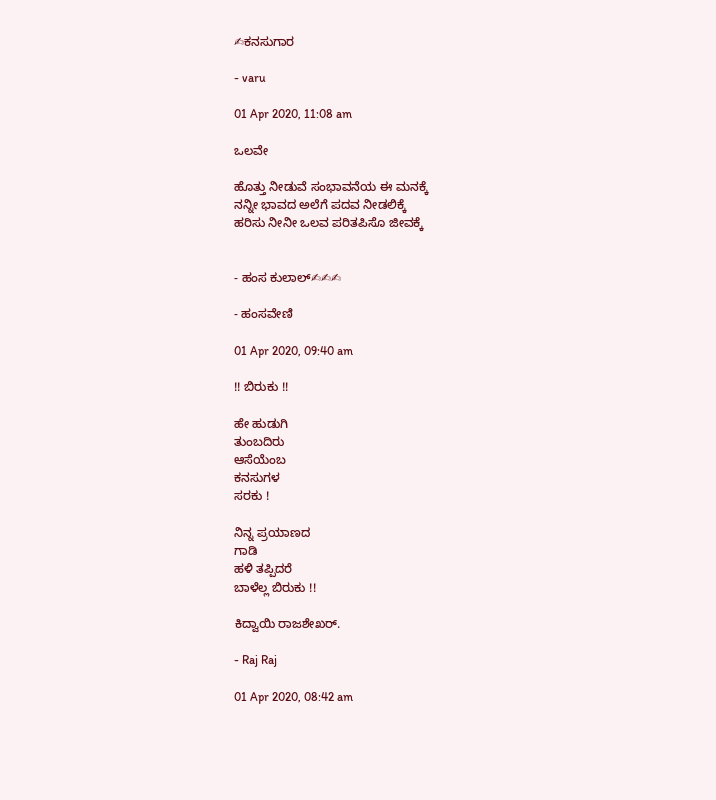✍ಕನಸುಗಾರ

- varu

01 Apr 2020, 11:08 am

ಒಲವೇ

ಹೊತ್ತು ನೀಡುವೆ ಸಂಭಾವನೆಯ ಈ ಮನಕ್ಕೆ
ನನ್ನೀ ಭಾವದ ಅಲೆಗೆ ಪದವ ನೀಡಲಿಕ್ಕೆ
ಹರಿಸು ನೀನೀ ಒಲವ ಪರಿತಪಿಸೊ ಜೀವಕ್ಕೆ


- ಹಂಸ ಕುಲಾಲ್✍✍✍

- ಹಂಸವೇಣಿ

01 Apr 2020, 09:40 am

!! ಬಿರುಕು !!

ಹೇ ಹುಡುಗಿ
ತುಂಬದಿರು
ಆಸೆಯೆಂಬ
ಕನಸುಗಳ
ಸರಕು !

ನಿನ್ನ ಪ್ರಯಾಣದ
ಗಾಡಿ
ಹಳಿ ತಪ್ಪಿದರೆ
ಬಾಳೆಲ್ಲ ಬಿರುಕು !!

ಕಿದ್ವಾಯಿ ರಾಜಶೇಖರ್.

- Raj Raj

01 Apr 2020, 08:42 am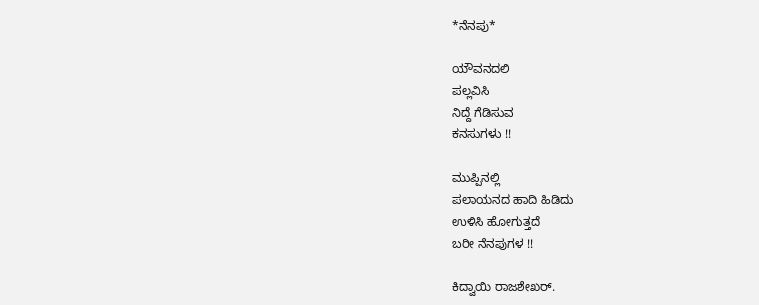*ನೆನಪು*

ಯೌವನದಲಿ
ಪಲ್ಲವಿಸಿ
ನಿದ್ದೆ ಗೆಡಿಸುವ
ಕನಸುಗಳು !!

ಮುಪ್ಪಿನಲ್ಲಿ
ಪಲಾಯನದ ಹಾದಿ ಹಿಡಿದು
ಉಳಿಸಿ ಹೋಗುತ್ತದೆ
ಬರೀ ನೆನಪುಗಳ !!

ಕಿದ್ವಾಯಿ ರಾಜಶೇಖರ್.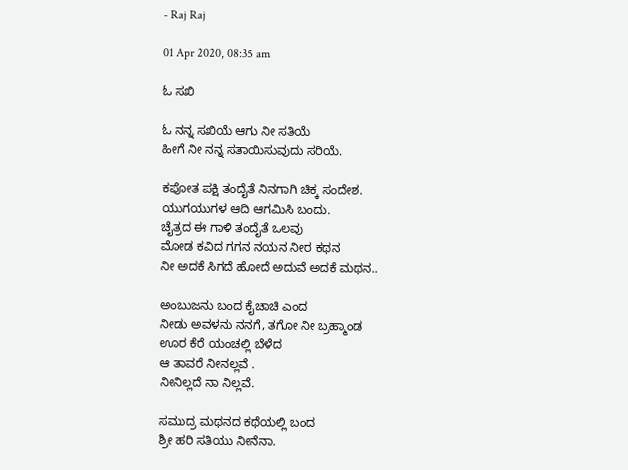- Raj Raj

01 Apr 2020, 08:35 am

ಓ ಸಖಿ

ಓ ನನ್ನ ಸಖಿಯೆ ಆಗು ನೀ ಸತಿಯೆ
ಹೀಗೆ ನೀ ನನ್ನ ಸತಾಯಿಸುವುದು ಸರಿಯೆ.

ಕಪೋತ ಪಕ್ಷಿ ತಂದೈತೆ ನಿನಗಾಗಿ ಚಿಕ್ಕ ಸಂದೇಶ.
ಯುಗಯುಗಳ ಆದಿ ಆಗಮಿಸಿ ಬಂದು.
ಚೈತ್ರದ ಈ ಗಾಳಿ ತಂದೈತೆ ಒಲವು
ಮೋಡ ಕವಿದ ಗಗನ ನಯನ ನೀರ ಕಥನ
ನೀ ಅದಕೆ ಸಿಗದೆ ಹೋದೆ ಅದುವೆ ಅದಕೆ ಮಥನ..

ಅಂಬುಜನು ಬಂದ ಕೈಚಾಚಿ ಎಂದ
ನೀಡು ಅವಳನು ನನಗೆ, ತಗೋ ನೀ ಬ್ರಹ್ಮಾಂಡ
ಊರ ಕೆರೆ ಯಂಚಲ್ಲಿ ಬೆಳೆದ
ಆ ತಾವರೆ ನೀನಲ್ಲವೆ .
ನೀನಿಲ್ಲದೆ ನಾ ನಿಲ್ಲವೆ.

ಸಮುದ್ರ ಮಥನದ ಕಥೆಯಲ್ಲಿ ಬಂದ
ಶ್ರೀ ಹರಿ ಸತಿಯು ನೀನೆನಾ.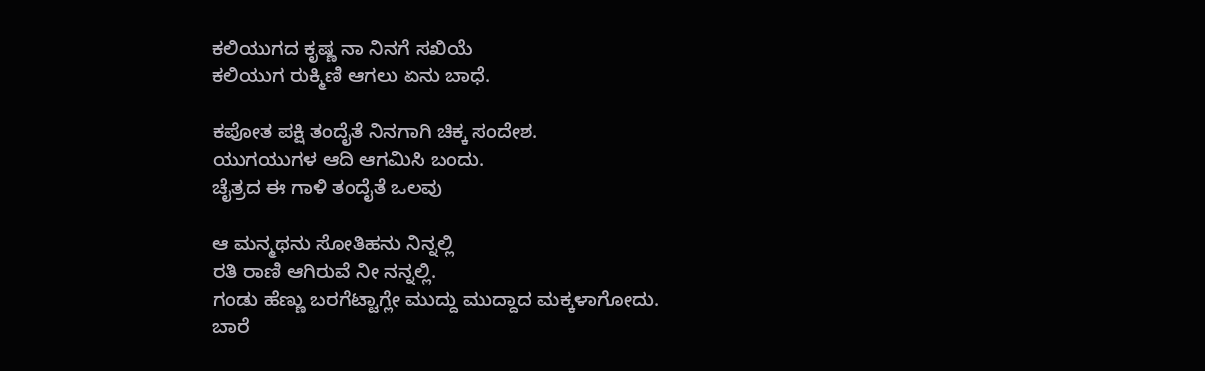ಕಲಿಯುಗದ ಕೃಷ್ಣ ನಾ ನಿನಗೆ ಸಖಿಯೆ
ಕಲಿಯುಗ ರುಕ್ಮಿಣಿ ಆಗಲು ಏನು ಬಾಧೆ.

ಕಪೋತ ಪಕ್ಷಿ ತಂದೈತೆ ನಿನಗಾಗಿ ಚಿಕ್ಕ ಸಂದೇಶ.
ಯುಗಯುಗಳ ಆದಿ ಆಗಮಿಸಿ ಬಂದು.
ಚೈತ್ರದ ಈ ಗಾಳಿ ತಂದೈತೆ ಒಲವು

ಆ ಮನ್ಮಥನು ಸೋತಿಹನು ನಿನ್ನಲ್ಲಿ
ರತಿ ರಾಣಿ ಆಗಿರುವೆ ನೀ ನನ್ನಲ್ಲಿ.
ಗಂಡು ಹೆಣ್ಣು ಬರಗೆಟ್ಟಾಗ್ಲೇ ಮುದ್ದು ಮುದ್ದಾದ ಮಕ್ಕಳಾಗೋದು.
ಬಾರೆ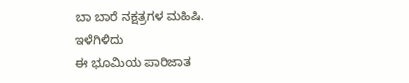ಬಾ ಬಾರೆ ನಕ್ಷತ್ರಗಳ ಮಹಿಷಿ.
ಇಳೆಗಿಳಿದು
ಈ ಭೂಮಿಯ ಪಾರಿಜಾತ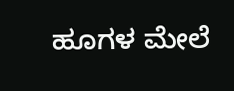ಹೂಗಳ ಮೇಲೆ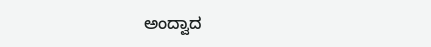ಅಂದ್ವಾದ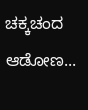ಚಕ್ಕಚಂದ ಆಡೋಣ...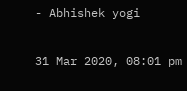- Abhishek yogi

31 Mar 2020, 08:01 pm